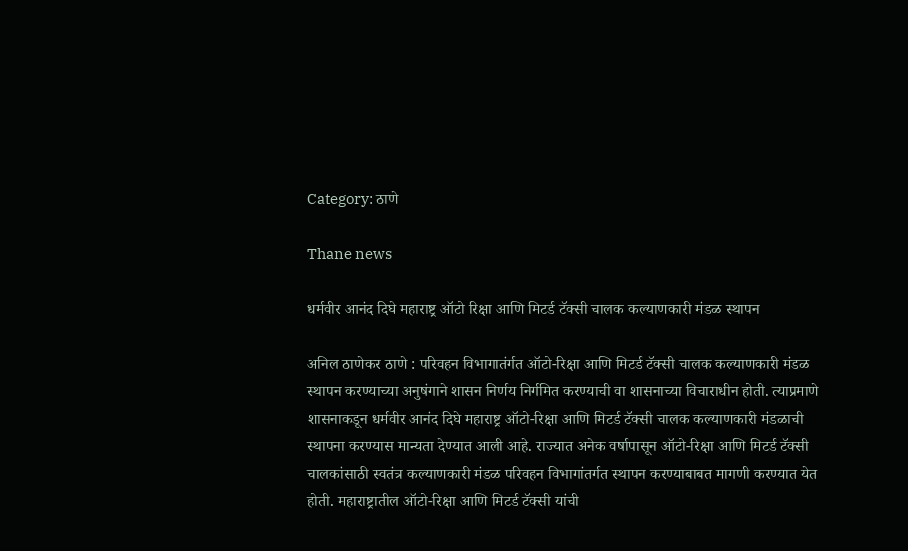Category: ठाणे

Thane news

धर्मवीर आनंद दिघे महाराष्ट्र ऑटो रिक्षा आणि मिटर्ड टॅक्सी चालक कल्याणकारी मंडळ स्थापन

अनिल ठाणेकर ठाणे : परिवहन विभागातंर्गत ऑटो-रिक्षा आणि मिटर्ड टॅक्सी चालक कल्याणकारी मंडळ स्थापन करण्याच्या अनुषंगाने शासन निर्णय निर्गमित करण्याची वा शासनाच्या विचाराधीन होती. त्याप्रमाणे शासनाकडून धर्मवीर आनंद दिघे महाराष्ट्र ऑटो-रिक्षा आणि मिटर्ड टॅक्सी चालक कल्याणकारी मंडळाची स्थापना करण्यास मान्यता देण्यात आली आहे. राज्यात अनेक वर्षापासून ऑटो-रिक्षा आणि मिटर्ड टॅक्सी चालकांसाठी स्वतंत्र कल्याणकारी मंडळ परिवहन विभागांतर्गत स्थापन करण्याबाबत मागणी करण्यात येत होती. महाराष्ट्रातील ऑटो-रिक्षा आणि मिटर्ड टॅक्सी यांची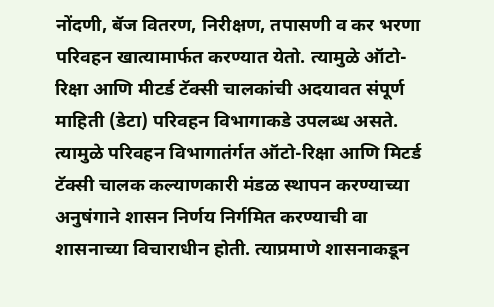नोंदणी, बॅज वितरण, निरीक्षण, तपासणी व कर भरणा परिवहन खात्यामार्फत करण्यात येतो. त्यामुळे ऑटो-रिक्षा आणि मीटर्ड टॅक्सी चालकांची अदयावत संपूर्ण माहिती (डेटा) परिवहन विभागाकडे उपलब्ध असते. त्यामुळे परिवहन विभागातंर्गत ऑटो-रिक्षा आणि मिटर्ड टॅक्सी चालक कल्याणकारी मंडळ स्थापन करण्याच्या अनुषंगाने शासन निर्णय निर्गमित करण्याची वा शासनाच्या विचाराधीन होती. त्याप्रमाणे शासनाकडून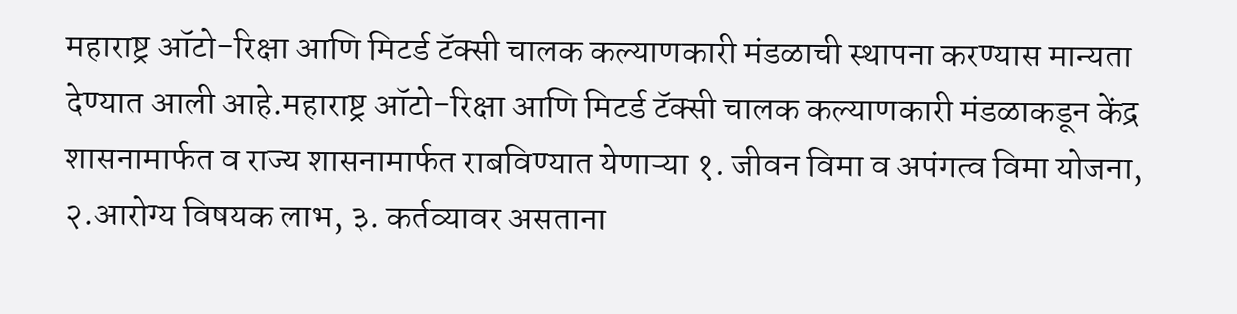महाराष्ट्र ऑटो-रिक्षा आणि मिटर्ड टॅक्सी चालक कल्याणकारी मंडळाची स्थापना करण्यास मान्यता देण्यात आली आहे.महाराष्ट्र ऑटो-रिक्षा आणि मिटर्ड टॅक्सी चालक कल्याणकारी मंडळाकडून केंद्र शासनामार्फत व राज्य शासनामार्फत राबविण्यात येणाऱ्या १. जीवन विमा व अपंगत्व विमा योजना, २.आरोग्य विषयक लाभ, ३. कर्तव्यावर असताना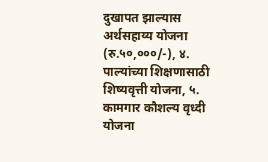दुखापत झाल्यास अर्थसहाय्य योजना (रु.५०,०००/-), ४. पाल्यांच्या शिक्षणासाठी शिष्यवृत्ती योजना, ५. कामगार कौशल्य वृध्दी योजना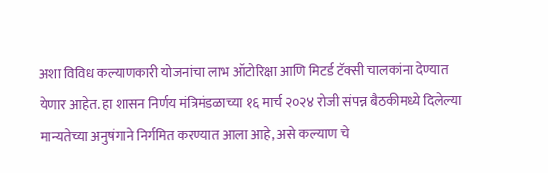अशा विविध कल्याणकारी योजनांचा लाभ ऑटोरिक्षा आणि मिटर्ड टॅक्सी चालकांना देण्यात येणार आहेत. हा शासन निर्णय मंत्रिमंडळाच्या १६ मार्च २०२४ रोजी संपन्न बैठकीमध्ये दिलेल्या मान्यतेच्या अनुषंगाने निर्गमित करण्यात आला आहे, असे कल्याण चे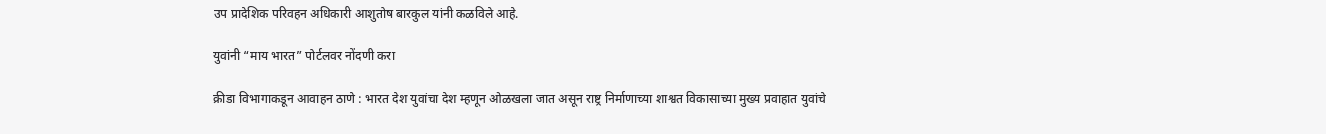उप प्रादेशिक परिवहन अधिकारी आशुतोष बारकुल यांनी कळविले आहे.

युवांनी “माय भारत” पोर्टलवर नोंदणी करा

क्रीडा विभागाकडून आवाहन ठाणे : भारत देश युवांचा देश म्हणून ओळखला जात असून राष्ट्र निर्माणाच्या शाश्वत विकासाच्या मुख्य प्रवाहात युवांचे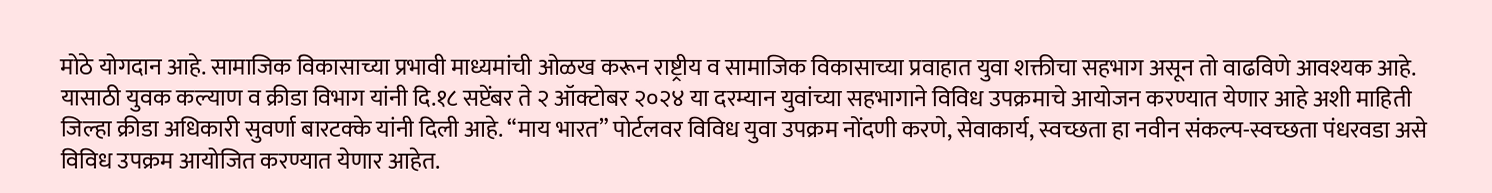मोठे योगदान आहे. सामाजिक विकासाच्या प्रभावी माध्यमांची ओळख करून राष्ट्रीय व सामाजिक विकासाच्या प्रवाहात युवा शक्तीचा सहभाग असून तो वाढविणे आवश्यक आहे. यासाठी युवक कल्याण व क्रीडा विभाग यांनी दि.१८ सप्टेंबर ते २ ऑक्टोबर २०२४ या दरम्यान युवांच्या सहभागाने विविध उपक्रमाचे आयोजन करण्यात येणार आहे अशी माहिती जिल्हा क्रीडा अधिकारी सुवर्णा बारटक्के यांनी दिली आहे. “माय भारत” पोर्टलवर विविध युवा उपक्रम नोंदणी करणे, सेवाकार्य, स्वच्छता हा नवीन संकल्प-स्वच्छता पंधरवडा असे विविध उपक्रम आयोजित करण्यात येणार आहेत.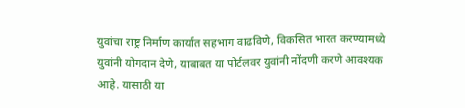युवांचा राष्ट्र निर्माण कार्यात सहभाग वाढविणे, विकसित भारत करण्यामध्ये युवांनी योगदान देणे, याबाबत या पोर्टलवर युवांनी नोंदणी करणे आवश्यक आहे. यासाठी या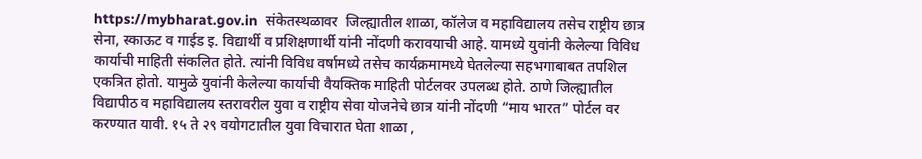https://mybharat.gov.in  संकेतस्थळावर  जिल्ह्यातील शाळा, कॉलेज व महाविद्यालय तसेच राष्ट्रीय छात्र सेना, स्काऊट व गाईड इ. विद्यार्थी व प्रशिक्षणार्थी यांनी नोंदणी करावयाची आहे. यामध्ये युवांनी केलेल्या विविध कार्याची माहिती संकलित होते. त्यांनी विविध वर्षामध्ये तसेच कार्यक्रमामध्ये घेतलेल्या सहभगाबाबत तपशिल एकत्रित होतो. यामुळे युवांनी केलेल्या कार्याची वैयक्तिक माहिती पोर्टलवर उपलब्ध होते. ठाणे जिल्ह्यातील विद्यापीठ व महाविद्यालय स्तरावरील युवा व राष्ट्रीय सेवा योजनेचे छात्र यांनी नोंदणी “माय भारत” पोर्टल वर करण्यात यावी. १५ ते २९ वयोगटातील युवा विचारात घेता शाळा ,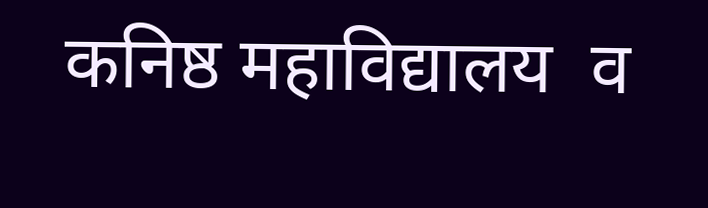कनिष्ठ महाविद्यालय  व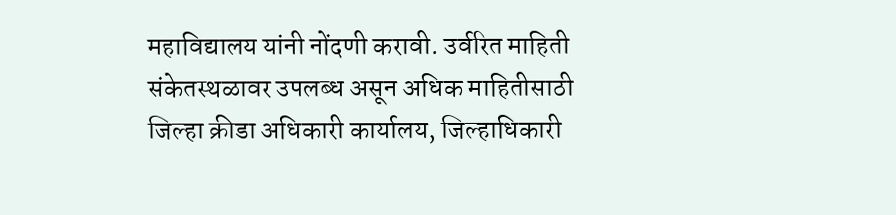महाविद्यालय यांनी नोंदणी करावी. उर्वरित माहिती संकेतस्थळावर उपलब्ध असून अधिक माहितीसाठी जिल्हा क्रीडा अधिकारी कार्यालय, जिल्हाधिकारी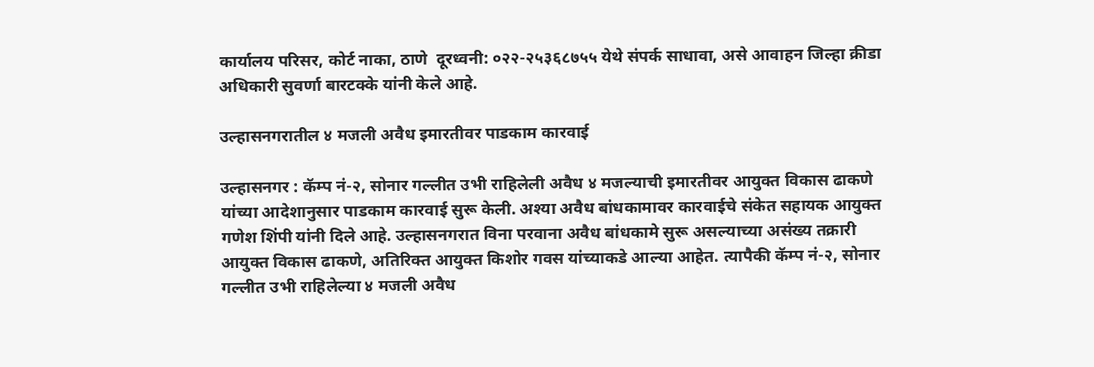कार्यालय परिसर, कोर्ट नाका, ठाणे  दूरध्वनी: ०२२-२५३६८७५५ येथे संपर्क साधावा, असे आवाहन जिल्हा क्रीडा अधिकारी सुवर्णा बारटक्के यांनी केले आहे.

उल्हासनगरातील ४ मजली अवैध इमारतीवर पाडकाम कारवाई

उल्हासनगर : कॅम्प नं-२, सोनार गल्लीत उभी राहिलेली अवैध ४ मजल्याची इमारतीवर आयुक्त विकास ढाकणे यांच्या आदेशानुसार पाडकाम कारवाई सुरू केली. अश्या अवैध बांधकामावर कारवाईचे संकेत सहायक आयुक्त गणेश शिंपी यांनी दिले आहे. उल्हासनगरात विना परवाना अवैध बांधकामे सुरू असल्याच्या असंख्य तक्रारी आयुक्त विकास ढाकणे, अतिरिक्त आयुक्त किशोर गवस यांच्याकडे आल्या आहेत. त्यापैकी कॅम्प नं-२, सोनार गल्लीत उभी राहिलेल्या ४ मजली अवैध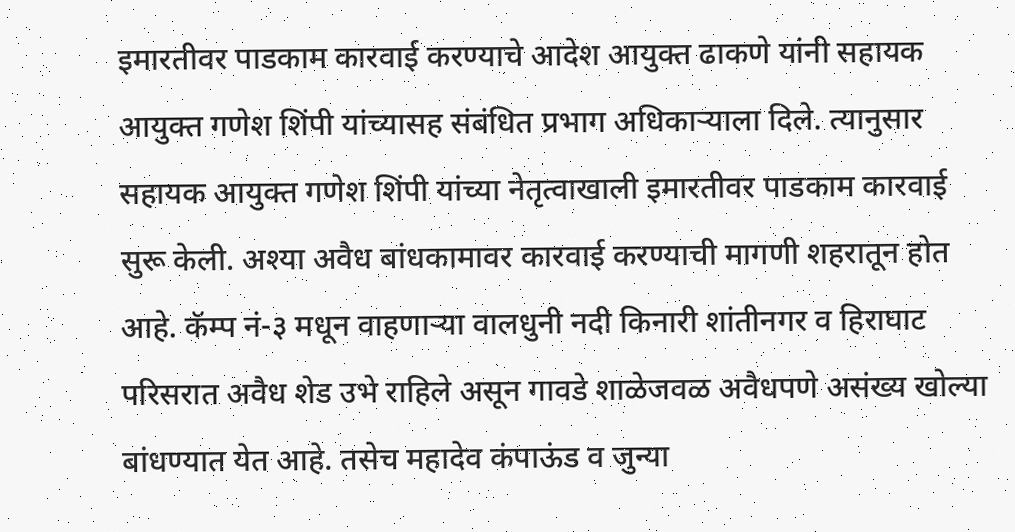इमारतीवर पाडकाम कारवाई करण्याचे आदेश आयुक्त ढाकणे यांनी सहायक आयुक्त गणेश शिंपी यांच्यासह संबंधित प्रभाग अधिकाऱ्याला दिले. त्यानुसार सहायक आयुक्त गणेश शिंपी यांच्या नेतृत्वाखाली इमारतीवर पाडकाम कारवाई सुरू केली. अश्या अवैध बांधकामावर कारवाई करण्याची मागणी शहरातून होत आहे. कॅम्प नं-३ मधून वाहणाऱ्या वालधुनी नदी किनारी शांतीनगर व हिराघाट परिसरात अवैध शेड उभे राहिले असून गावडे शाळेजवळ अवैधपणे असंख्य खोल्या बांधण्यात येत आहे. तसेच महादेव कंपाऊंड व जुन्या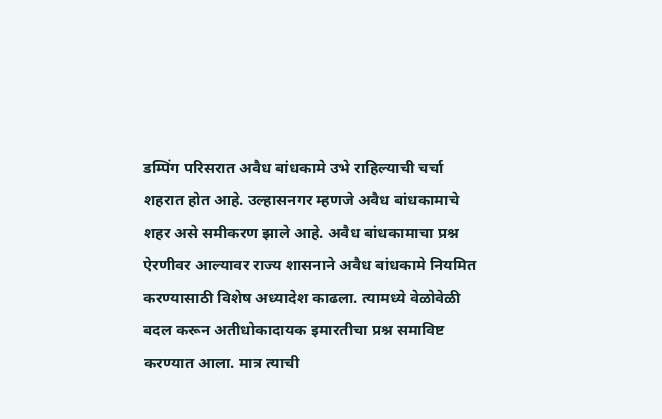डम्पिंग परिसरात अवैध बांधकामे उभे राहिल्याची चर्चा शहरात होत आहे. उल्हासनगर म्हणजे अवैध बांधकामाचे शहर असे समीकरण झाले आहे. अवैध बांधकामाचा प्रश्न ऐरणीवर आल्यावर राज्य शासनाने अवैध बांधकामे नियमित करण्यासाठी विशेष अध्यादेश काढला. त्यामध्ये वेळोवेळी बदल करून अतीधोकादायक इमारतीचा प्रश्न समाविष्ट करण्यात आला. मात्र त्याची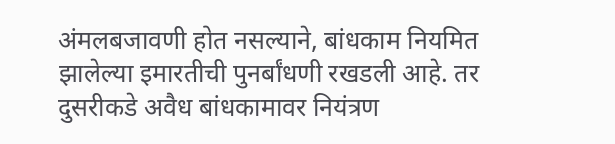अंमलबजावणी होत नसल्याने, बांधकाम नियमित झालेल्या इमारतीची पुनर्बांधणी रखडली आहे. तर दुसरीकडे अवैध बांधकामावर नियंत्रण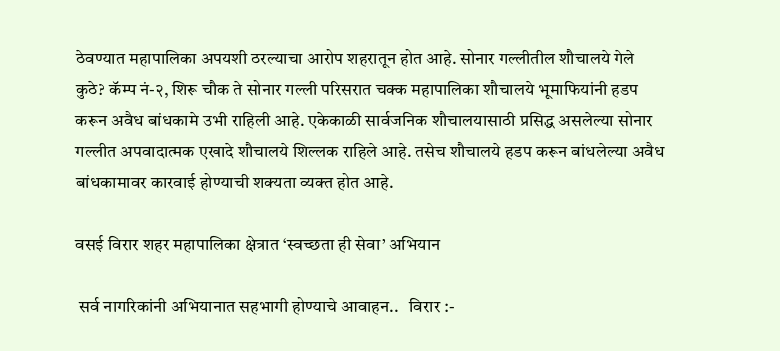ठेवण्यात महापालिका अपयशी ठरल्याचा आरोप शहरातून होत आहे. सोनार गल्लीतील शौचालये गेले कुठे? कॅम्प नं-२, शिरू चौक ते सोनार गल्ली परिसरात चक्क महापालिका शौचालये भूमाफियांनी हडप करून अवैध बांधकामे उभी राहिली आहे. एकेकाळी सार्वजनिक शौचालयासाठी प्रसिद्ध असलेल्या सोनार गल्लीत अपवादात्मक एखादे शौचालये शिल्लक राहिले आहे. तसेच शौचालये हडप करून बांधलेल्या अवैध बांधकामावर कारवाई होण्याची शक्यता व्यक्त होत आहे.

वसई विरार शहर महापालिका क्षेत्रात ‘स्वच्छता ही सेवा’ अभियान

 सर्व नागरिकांनी अभियानात सहभागी होण्याचे आवाहन..   विरार :-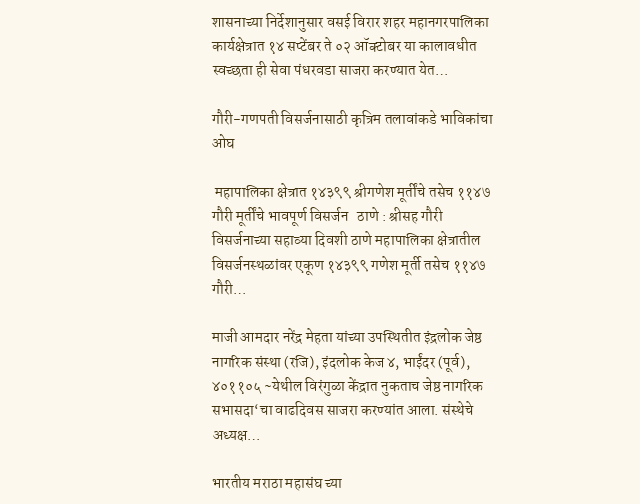शासनाच्या निर्देशानुसार वसई विरार शहर महानगरपालिका कार्यक्षेत्रात १४ सप्टेंबर ते ०२ ऑक्टोबर या कालावधीत स्वच्छता ही सेवा पंधरवडा साजरा करण्यात येत…

गौरी-गणपती विसर्जनासाठी कृत्रिम तलावांकडे भाविकांचा ओघ

 महापालिका क्षेत्रात १४३९९ श्रीगणेश मूर्तींचे तसेच ११४७ गौरी मूर्तींचे भावपूर्ण विसर्जन   ठाणे : श्रीसह गौरी विसर्जनाच्या सहाव्या दिवशी ठाणे महापालिका क्षेत्रातील विसर्जनस्थळांवर एकूण १४३९९ गणेश मूर्ती तसेच ११४७ गौरी…

माजी आमदार नरेंद्र मेहता यांच्या उपस्थितीत इंद्रलोक जेष्ठ नागरिक संस्था (रजि), इंदलोक केज ४, भाईंदर (पूर्व), ४०११०५ ~येथील विरंगुळा केंद्रात नुकताच जेष्ठ नागरिक सभासदा‘चा वाढदिवस साजरा करण्यांत आला. संस्थेचे अध्यक्ष…

भारतीय मराठा महासंघ च्या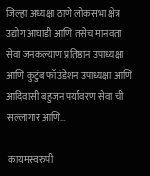जिल्हा अध्यक्षा ठाणे लोकसभा क्षेत्र उद्योग आघाडी आणि तसेच मानवता सेवा जनकल्याण प्रतिष्ठान उपाध्यक्षा आणि कुटुंब फॉउंडेशन उपाध्यक्षा आणि आदिवासी बहुजन पर्यावरण सेवा ची सल्लागार आणि…

 कायमस्वरुपी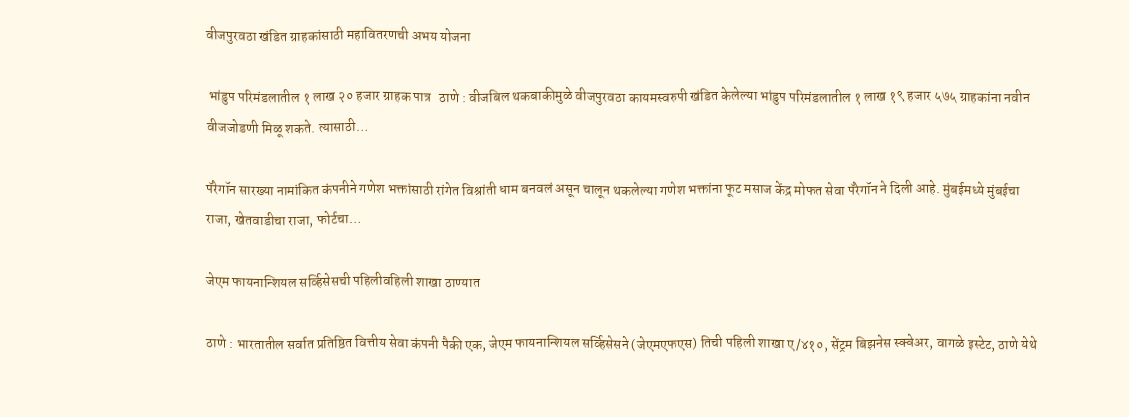वीजपुरवठा खंडित ग्राहकांसाठी महावितरणची अभय योजना

 भांडुप परिमंडलातील १ लाख २० हजार ग्राहक पात्र   ठाणे : वीजबिल थकबाकीमुळे वीजपुरवठा कायमस्वरुपी खंडित केलेल्या भांडुप परिमंडलातील १ लाख १९ हजार ५७५ ग्राहकांना नवीन वीजजोडणी मिळू शकते. त्यासाठी…

पॅरेगॉन सारख्या नामांकित कंपनीने गणेश भक्तांसाठी रांगेत विश्रांती धाम बनवलं असून चालून थकलेल्या गणेश भक्तांना फूट मसाज केंद्र मोफत सेवा पॅरेगॉन ने दिली आहे. मुंबईमध्ये मुंबईचा राजा, खेतवाडीचा राजा, फोर्टचा…

जेएम फायनान्शियल सर्व्हिसेसची पहिलीवहिली शाखा ठाण्यात

ठाणे : भारतातील सर्वात प्रतिष्ठित वित्तीय सेवा कंपनी पैकी एक, जेएम फायनान्शियल सर्व्हिसेसने (जेएमएफएस) तिची पहिली शाखा ए/४१०, सेंट्रम बिझनेस स्क्वेअर, वागळे इस्टेट, ठाणे येथे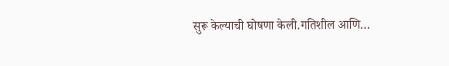सुरू केल्याची घोषणा केली.गतिशील आणि…